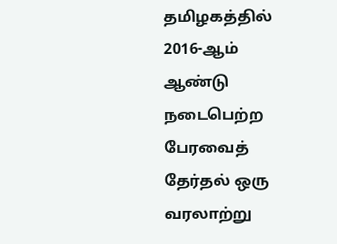தமிழகத்தில் 2016-ஆம் ஆண்டு நடைபெற்ற பேரவைத் தேர்தல் ஒரு வரலாற்று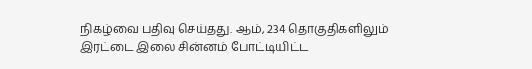நிகழ்வை பதிவு செய்தது. ஆம், 234 தொகுதிகளிலும் இரட்டை இலை சின்னம் போட்டியிட்ட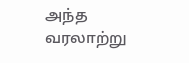அந்த வரலாற்று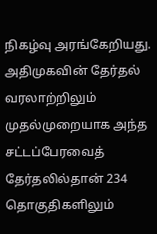நிகழ்வு அரங்கேறியது.
அதிமுகவின் தேர்தல் வரலாற்றிலும் முதல்முறையாக அந்த சட்டப்பேரவைத் தேர்தலில்தான் 234 தொகுதிகளிலும்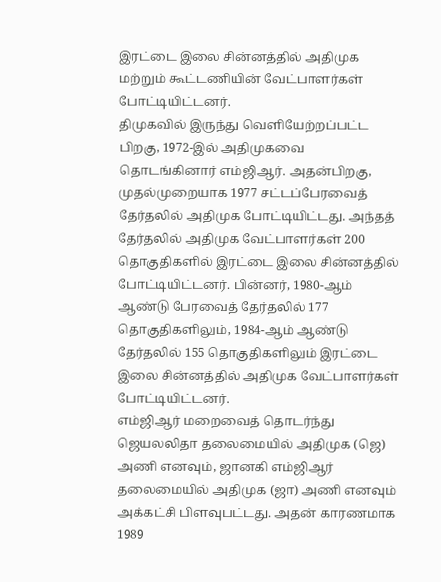இரட்டை இலை சின்னத்தில் அதிமுக மற்றும் கூட்டணியின் வேட்பாளர்கள் போட்டியிட்டனர்.
திமுகவில் இருந்து வெளியேற்றப்பட்ட பிறகு, 1972-இல் அதிமுகவை தொடங்கினார் எம்ஜிஆர். அதன்பிறகு, முதல்முறையாக 1977 சட்டப்பேரவைத் தேர்தலில் அதிமுக போட்டியிட்டது. அந்தத் தேர்தலில் அதிமுக வேட்பாளர்கள் 200 தொகுதிகளில் இரட்டை இலை சின்னத்தில் போட்டியிட்டனர். பின்னர், 1980-ஆம் ஆண்டு பேரவைத் தேர்தலில் 177 தொகுதிகளிலும், 1984-ஆம் ஆண்டு தேர்தலில் 155 தொகுதிகளிலும் இரட்டை இலை சின்னத்தில் அதிமுக வேட்பாளர்கள் போட்டியிட்டனர்.
எம்ஜிஆர் மறைவைத் தொடர்ந்து ஜெயலலிதா தலைமையில் அதிமுக (ஜெ) அணி எனவும், ஜானகி எம்ஜிஆர் தலைமையில் அதிமுக (ஜா) அணி எனவும் அக்கட்சி பிளவுபட்டது. அதன் காரணமாக 1989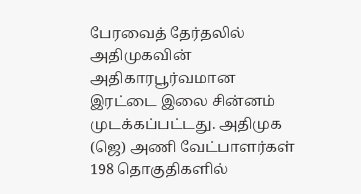பேரவைத் தேர்தலில் அதிமுகவின் அதிகாரபூர்வமான இரட்டை இலை சின்னம் முடக்கப்பட்டது. அதிமுக (ஜெ) அணி வேட்பாளர்கள் 198 தொகுதிகளில்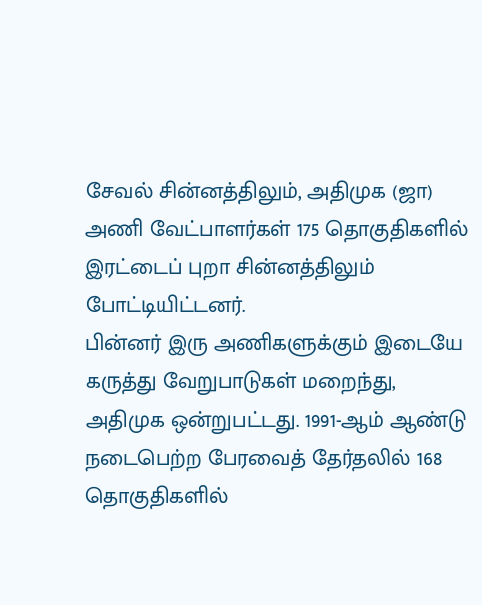சேவல் சின்னத்திலும், அதிமுக (ஜா) அணி வேட்பாளர்கள் 175 தொகுதிகளில் இரட்டைப் புறா சின்னத்திலும் போட்டியிட்டனர்.
பின்னர் இரு அணிகளுக்கும் இடையே கருத்து வேறுபாடுகள் மறைந்து, அதிமுக ஒன்றுபட்டது. 1991-ஆம் ஆண்டு நடைபெற்ற பேரவைத் தேர்தலில் 168 தொகுதிகளில்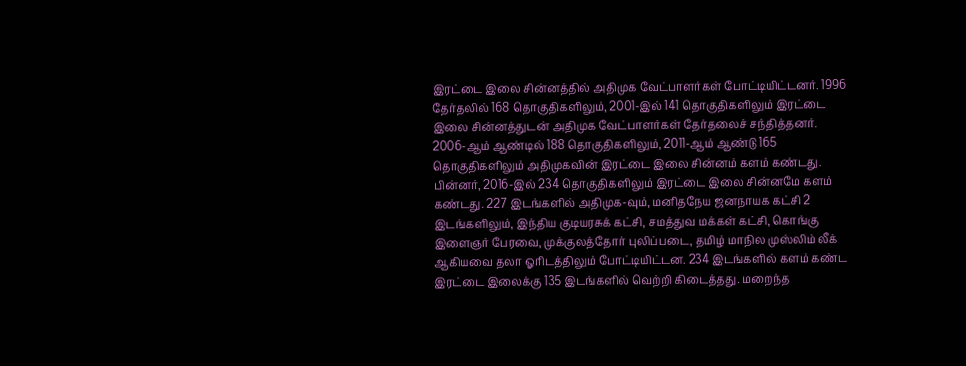இரட்டை இலை சின்னத்தில் அதிமுக வேட்பாளர்கள் போட்டியிட்டனர். 1996 தேர்தலில் 168 தொகுதிகளிலும், 2001-இல் 141 தொகுதிகளிலும் இரட்டை இலை சின்னத்துடன் அதிமுக வேட்பாளர்கள் தேர்தலைச் சந்தித்தனர்.
2006-ஆம் ஆண்டில் 188 தொகுதிகளிலும், 2011-ஆம் ஆண்டு 165 தொகுதிகளிலும் அதிமுகவின் இரட்டை இலை சின்னம் களம் கண்டது. பின்னர், 2016-இல் 234 தொகுதிகளிலும் இரட்டை இலை சின்னமே களம் கண்டது. 227 இடங்களில் அதிமுக-வும், மனிதநேய ஜனநாயக கட்சி 2 இடங்களிலும், இந்திய குடியரசுக் கட்சி, சமத்துவ மக்கள் கட்சி, கொங்கு இளைஞர் பேரவை, முக்குலத்தோர் புலிப்படை, தமிழ் மாநில முஸ்லிம் லீக் ஆகியவை தலா ஓரிடத்திலும் போட்டியிட்டன. 234 இடங்களில் களம் கண்ட இரட்டை இலைக்கு 135 இடங்களில் வெற்றி கிடைத்தது. மறைந்த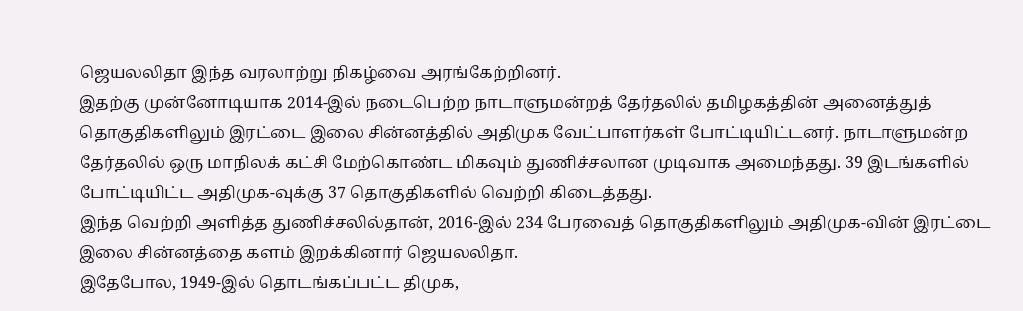ஜெயலலிதா இந்த வரலாற்று நிகழ்வை அரங்கேற்றினர்.
இதற்கு முன்னோடியாக 2014-இல் நடைபெற்ற நாடாளுமன்றத் தேர்தலில் தமிழகத்தின் அனைத்துத் தொகுதிகளிலும் இரட்டை இலை சின்னத்தில் அதிமுக வேட்பாளர்கள் போட்டியிட்டனர். நாடாளுமன்ற தேர்தலில் ஒரு மாநிலக் கட்சி மேற்கொண்ட மிகவும் துணிச்சலான முடிவாக அமைந்தது. 39 இடங்களில் போட்டியிட்ட அதிமுக-வுக்கு 37 தொகுதிகளில் வெற்றி கிடைத்தது.
இந்த வெற்றி அளித்த துணிச்சலில்தான், 2016-இல் 234 பேரவைத் தொகுதிகளிலும் அதிமுக-வின் இரட்டை இலை சின்னத்தை களம் இறக்கினார் ஜெயலலிதா.
இதேபோல, 1949-இல் தொடங்கப்பட்ட திமுக,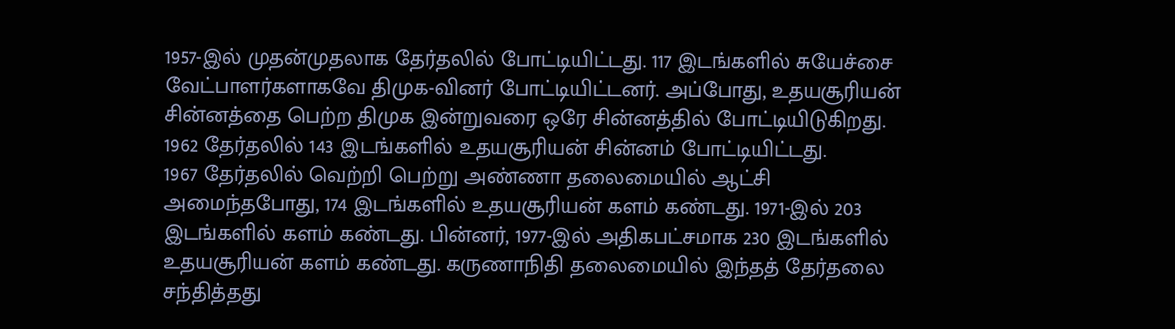1957-இல் முதன்முதலாக தேர்தலில் போட்டியிட்டது. 117 இடங்களில் சுயேச்சை வேட்பாளர்களாகவே திமுக-வினர் போட்டியிட்டனர். அப்போது, உதயசூரியன் சின்னத்தை பெற்ற திமுக இன்றுவரை ஒரே சின்னத்தில் போட்டியிடுகிறது. 1962 தேர்தலில் 143 இடங்களில் உதயசூரியன் சின்னம் போட்டியிட்டது.
1967 தேர்தலில் வெற்றி பெற்று அண்ணா தலைமையில் ஆட்சி அமைந்தபோது, 174 இடங்களில் உதயசூரியன் களம் கண்டது. 1971-இல் 203 இடங்களில் களம் கண்டது. பின்னர், 1977-இல் அதிகபட்சமாக 230 இடங்களில் உதயசூரியன் களம் கண்டது. கருணாநிதி தலைமையில் இந்தத் தேர்தலை சந்தித்தது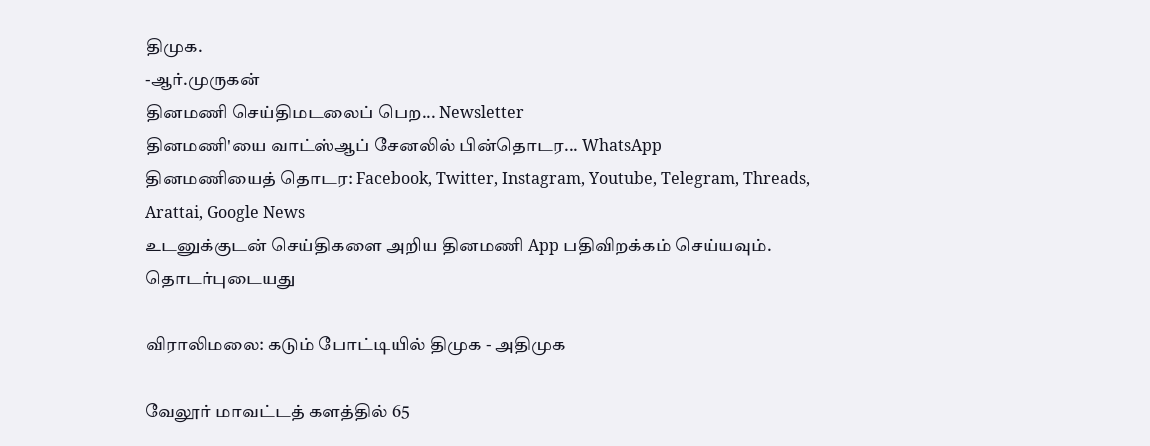திமுக.
-ஆர்.முருகன்
தினமணி செய்திமடலைப் பெற... Newsletter
தினமணி'யை வாட்ஸ்ஆப் சேனலில் பின்தொடர... WhatsApp
தினமணியைத் தொடர: Facebook, Twitter, Instagram, Youtube, Telegram, Threads, Arattai, Google News
உடனுக்குடன் செய்திகளை அறிய தினமணி App பதிவிறக்கம் செய்யவும்.
தொடர்புடையது

விராலிமலை: கடும் போட்டியில் திமுக - அதிமுக

வேலூர் மாவட்டத் களத்தில் 65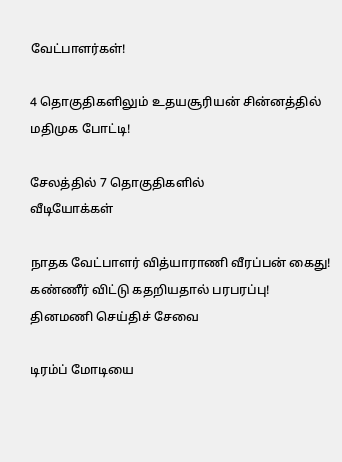வேட்பாளர்கள்!

4 தொகுதிகளிலும் உதயசூரியன் சின்னத்தில் மதிமுக போட்டி!

சேலத்தில் 7 தொகுதிகளில்
வீடியோக்கள்

நாதக வேட்பாளர் வித்யாராணி வீரப்பன் கைது! கண்ணீர் விட்டு கதறியதால் பரபரப்பு!
தினமணி செய்திச் சேவை

டிரம்ப் மோடியை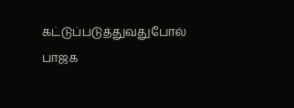கட்டுப்படுத்துவதுபோல் பாஜக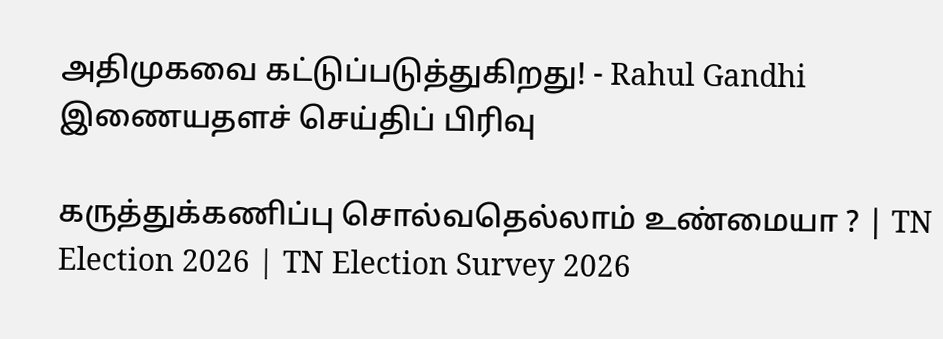அதிமுகவை கட்டுப்படுத்துகிறது! - Rahul Gandhi
இணையதளச் செய்திப் பிரிவு

கருத்துக்கணிப்பு சொல்வதெல்லாம் உண்மையா ? | TN Election 2026 | TN Election Survey 2026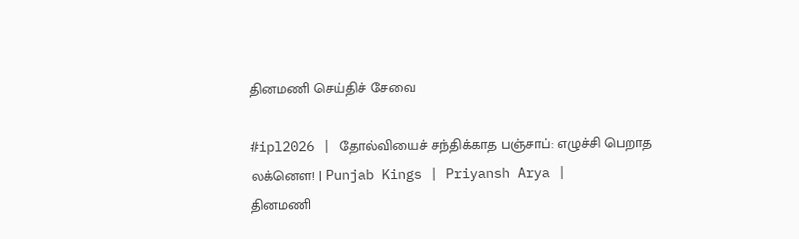தினமணி செய்திச் சேவை

#ipl2026 | தோல்வியைச் சந்திக்காத பஞ்சாப்: எழுச்சி பெறாத லக்னௌ! | Punjab Kings | Priyansh Arya |
தினமணி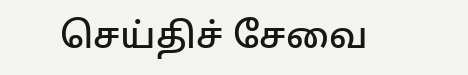செய்திச் சேவை